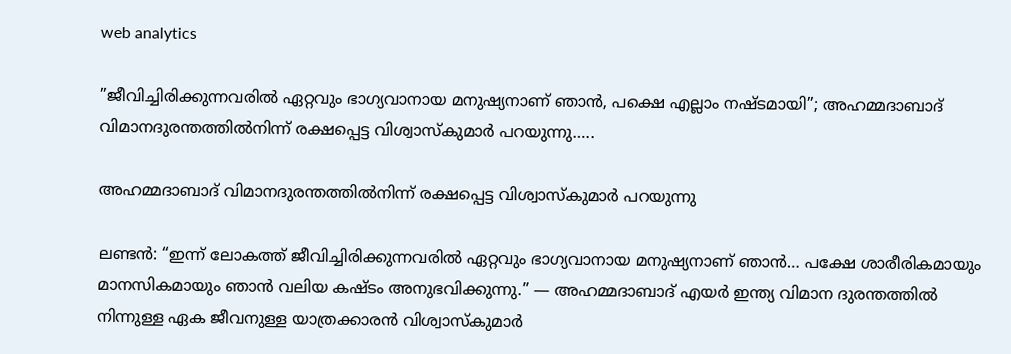web analytics

”ജീവിച്ചിരിക്കുന്നവരിൽ ഏറ്റവും ഭാഗ്യവാനായ മനുഷ്യനാണ് ഞാൻ, പക്ഷെ എല്ലാം നഷ്ടമായി”; അഹമ്മദാബാദ് വിമാനദുരന്തത്തില്‍നിന്ന് രക്ഷപ്പെട്ട വിശ്വാസ്‌കുമാര്‍ പറയുന്നു…..

അഹമ്മദാബാദ് വിമാനദുരന്തത്തില്‍നിന്ന് രക്ഷപ്പെട്ട വിശ്വാസ്‌കുമാര്‍ പറയുന്നു

ലണ്ടൻ: “ഇന്ന് ലോകത്ത് ജീവിച്ചിരിക്കുന്നവരിൽ ഏറ്റവും ഭാഗ്യവാനായ മനുഷ്യനാണ് ഞാൻ… പക്ഷേ ശാരീരികമായും മാനസികമായും ഞാൻ വലിയ കഷ്ടം അനുഭവിക്കുന്നു.” — അഹമ്മദാബാദ് എയർ ഇന്ത്യ വിമാന ദുരന്തത്തിൽ നിന്നുള്ള ഏക ജീവനുള്ള യാത്രക്കാരൻ വിശ്വാസ്കുമാർ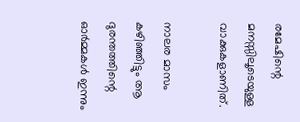രമേഷിന്റെ മനസ്സിലൂടെയുള്ള വാക്കുകളാണിത്.

നാലര മാസം കഴിഞ്ഞിട്ടും ആ ദുരന്തത്തിന്റെ ഓർമ്മകൾ ഇന്നും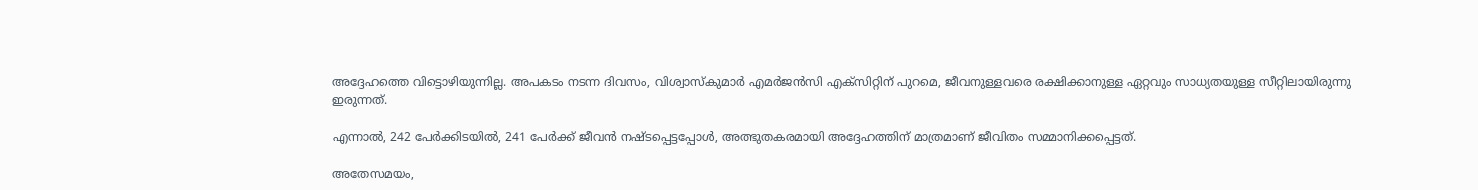അദ്ദേഹത്തെ വിട്ടൊഴിയുന്നില്ല. അപകടം നടന്ന ദിവസം, വിശ്വാസ്കുമാർ എമർജൻസി എക്സിറ്റിന് പുറമെ, ജീവനുള്ളവരെ രക്ഷിക്കാനുള്ള ഏറ്റവും സാധ്യതയുള്ള സീറ്റിലായിരുന്നു ഇരുന്നത്.

എന്നാൽ, 242 പേർക്കിടയിൽ, 241 പേർക്ക് ജീവൻ നഷ്ടപ്പെട്ടപ്പോൾ, അത്ഭുതകരമായി അദ്ദേഹത്തിന് മാത്രമാണ് ജീവിതം സമ്മാനിക്കപ്പെട്ടത്.

അതേസമയം,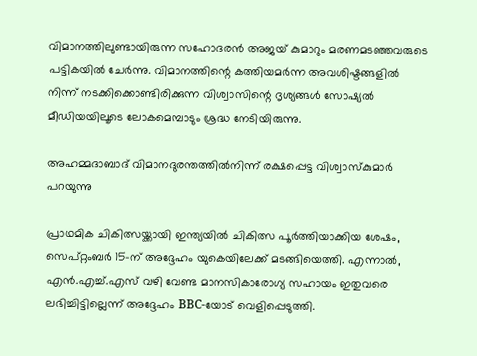വിമാനത്തിലുണ്ടായിരുന്ന സഹോദരൻ അജയ് കുമാറും മരണമടഞ്ഞവരുടെ പട്ടികയിൽ ചേര്‍ന്നു. വിമാനത്തിന്റെ കത്തിയമർന്ന അവശിഷ്ടങ്ങളിൽ നിന്ന് നടക്കിക്കൊണ്ടിരിക്കുന്ന വിശ്വാസിന്റെ ദൃശ്യങ്ങൾ സോഷ്യൽ മീഡിയയിലൂടെ ലോകമെമ്പാടും ശ്രദ്ധ നേടിയിരുന്നു.

അഹമ്മദാബാദ് വിമാനദുരന്തത്തില്‍നിന്ന് രക്ഷപ്പെട്ട വിശ്വാസ്‌കുമാര്‍ പറയുന്നു

പ്രാഥമിക ചികിത്സയ്ക്കായി ഇന്ത്യയിൽ ചികിത്സ പൂർത്തിയാക്കിയ ശേഷം, സെപ്റ്റംബർ 15-ന് അദ്ദേഹം യുകെയിലേക്ക് മടങ്ങിയെത്തി. എന്നാൽ, എൻ.എച്ച്.എസ് വഴി വേണ്ട മാനസികാരോഗ്യ സഹായം ഇതുവരെ ലഭിച്ചിട്ടില്ലെന്ന് അദ്ദേഹം BBC-യോട് വെളിപ്പെടുത്തി.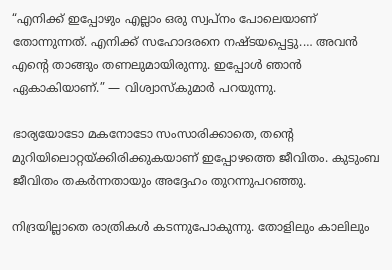“എനിക്ക് ഇപ്പോഴും എല്ലാം ഒരു സ്വപ്നം പോലെയാണ് തോന്നുന്നത്. എനിക്ക് സഹോദരനെ നഷ്ടയപ്പെട്ടു.… അവൻ എന്റെ താങ്ങും തണലുമായിരുന്നു. ഇപ്പോൾ ഞാൻ ഏകാകിയാണ്.” — വിശ്വാസ്കുമാർ പറയുന്നു.

ഭാര്യയോടോ മകനോടോ സംസാരിക്കാതെ, തന്റെ മുറിയിലൊറ്റയ്ക്കിരിക്കുകയാണ് ഇപ്പോഴത്തെ ജീവിതം. കുടുംബ ജീവിതം തകർന്നതായും അദ്ദേഹം തുറന്നുപറഞ്ഞു.

നിദ്രയില്ലാതെ രാത്രികൾ കടന്നുപോകുന്നു. തോളിലും കാലിലും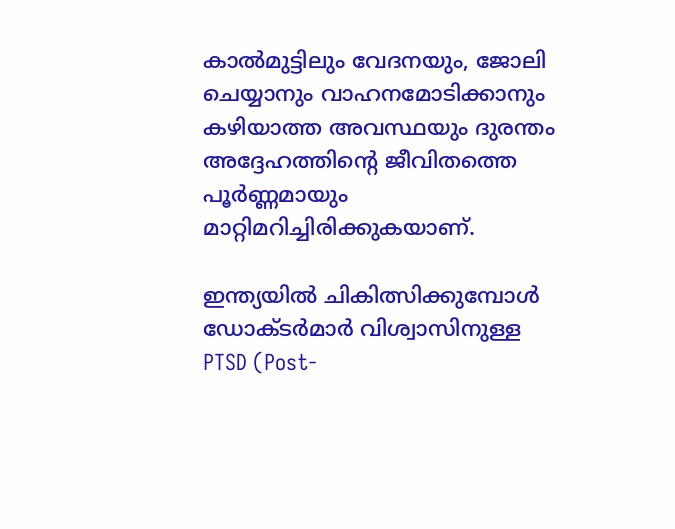കാൽമുട്ടിലും വേദനയും, ജോലി ചെയ്യാനും വാഹനമോടിക്കാനും കഴിയാത്ത അവസ്ഥയും ദുരന്തം അദ്ദേഹത്തിന്റെ ജീവിതത്തെ പൂർണ്ണമായും മാറ്റിമറിച്ചിരിക്കുകയാണ്.

ഇന്ത്യയിൽ ചികിത്സിക്കുമ്പോൾ ഡോക്ടർമാർ വിശ്വാസിനുള്ള PTSD (Post-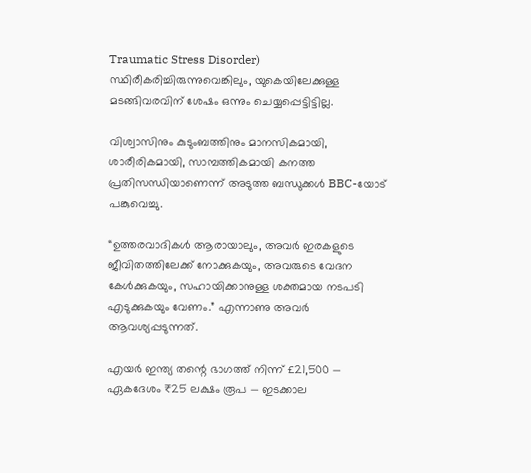Traumatic Stress Disorder) സ്ഥിരീകരിച്ചിരുന്നുവെങ്കിലും, യുകെയിലേക്കുള്ള മടങ്ങിവരവിന് ശേഷം ഒന്നും ചെയ്യപ്പെട്ടിട്ടില്ല.

വിശ്വാസിനും കുടുംബത്തിനും മാനസികമായി, ശാരീരികമായി, സാമ്പത്തികമായി കനത്ത പ്രതിസന്ധിയാണെന്ന് അടുത്ത ബന്ധുക്കൾ BBC-യോട് പങ്കുവെച്ചു.

“ഉത്തരവാദികൾ ആരായാലും, അവർ ഇരകളുടെ ജീവിതത്തിലേക്ക് നോക്കുകയും, അവരുടെ വേദന കേൾക്കുകയും, സഹായിക്കാനുള്ള ശക്തമായ നടപടി എടുക്കുകയും വേണം.” എന്നാണു അവർ ആവശ്യപ്പടുന്നത്.

എയർ ഇന്ത്യ തന്റെ ഭാഗത്ത് നിന്ന് £21,500 — ഏകദേശം ₹25 ലക്ഷം രൂപ — ഇടക്കാല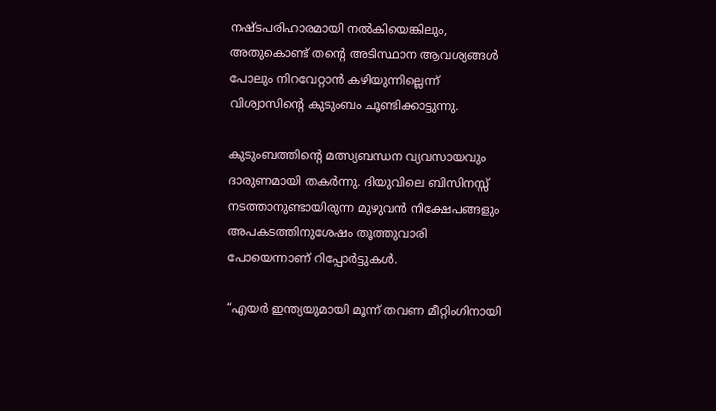നഷ്ടപരിഹാരമായി നൽകിയെങ്കിലും, അതുകൊണ്ട് തന്റെ അടിസ്ഥാന ആവശ്യങ്ങൾ പോലും നിറവേറ്റാൻ കഴിയുന്നില്ലെന്ന് വിശ്വാസിന്റെ കുടുംബം ചൂണ്ടിക്കാട്ടുന്നു.

കുടുംബത്തിന്റെ മത്സ്യബന്ധന വ്യവസായവും ദാരുണമായി തകർന്നു. ദിയുവിലെ ബിസിനസ്സ് നടത്താനുണ്ടായിരുന്ന മുഴുവൻ നിക്ഷേപങ്ങളും അപകടത്തിനുശേഷം തൂത്തുവാരി പോയെന്നാണ് റിപ്പോർട്ടുകൾ.

“എയർ ഇന്ത്യയുമായി മൂന്ന് തവണ മീറ്റിംഗിനായി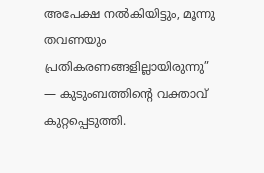അപേക്ഷ നൽകിയിട്ടും, മൂന്നു തവണയും പ്രതികരണങ്ങളില്ലായിരുന്നു” — കുടുംബത്തിന്റെ വക്താവ് കുറ്റപ്പെടുത്തി.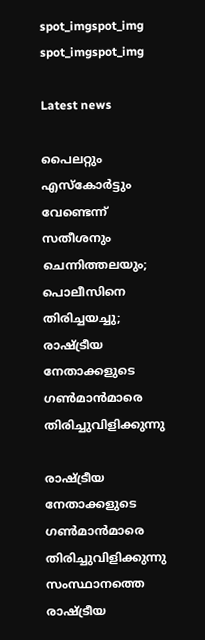spot_imgspot_img
spot_imgspot_img

Latest news

പൈലറ്റും എസ്കോർട്ടും വേണ്ടെന്ന് സതീശനും ചെന്നിത്തലയും; പൊലീസിനെ തിരിച്ചയച്ചു; രാഷ്ട്രീയ നേതാക്കളുടെ ഗൺമാൻമാരെ തിരിച്ചുവിളിക്കുന്നു

രാഷ്ട്രീയ നേതാക്കളുടെ ഗൺമാൻമാരെ തിരിച്ചുവിളിക്കുന്നു സംസ്ഥാനത്തെ രാഷ്ട്രീയ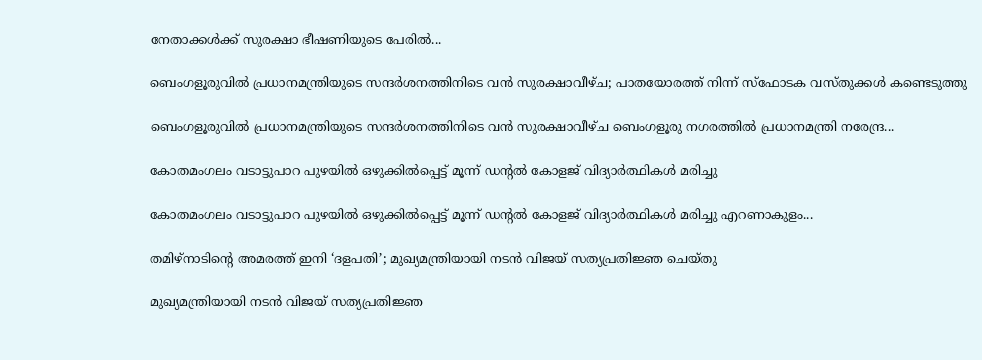നേതാക്കൾക്ക് സുരക്ഷാ ഭീഷണിയുടെ പേരിൽ...

ബെംഗളൂരുവിൽ പ്രധാനമന്ത്രിയുടെ സന്ദർശനത്തിനിടെ വൻ സുരക്ഷാവീഴ്ച; പാതയോരത്ത് നിന്ന് സ്ഫോടക വസ്തുക്കൾ കണ്ടെടുത്തു

ബെംഗളൂരുവിൽ പ്രധാനമന്ത്രിയുടെ സന്ദർശനത്തിനിടെ വൻ സുരക്ഷാവീഴ്ച ബെംഗളൂരു നഗരത്തിൽ പ്രധാനമന്ത്രി നരേന്ദ്ര...

കോതമംഗലം വടാട്ടുപാറ പുഴയിൽ ഒഴുക്കിൽപ്പെട്ട് മൂന്ന് ഡന്റൽ കോളജ് വിദ്യാർത്ഥികൾ മരിച്ചു

കോതമംഗലം വടാട്ടുപാറ പുഴയിൽ ഒഴുക്കിൽപ്പെട്ട് മൂന്ന് ഡന്റൽ കോളജ് വിദ്യാർത്ഥികൾ മരിച്ചു എറണാകുളം...

തമിഴ്നാടിന്റെ അമരത്ത് ഇനി ‘ദളപതി’; മുഖ്യമന്ത്രിയായി നടൻ വിജയ് സത്യപ്രതിജ്ഞ ചെയ്തു

മുഖ്യമന്ത്രിയായി നടൻ വിജയ് സത്യപ്രതിജ്ഞ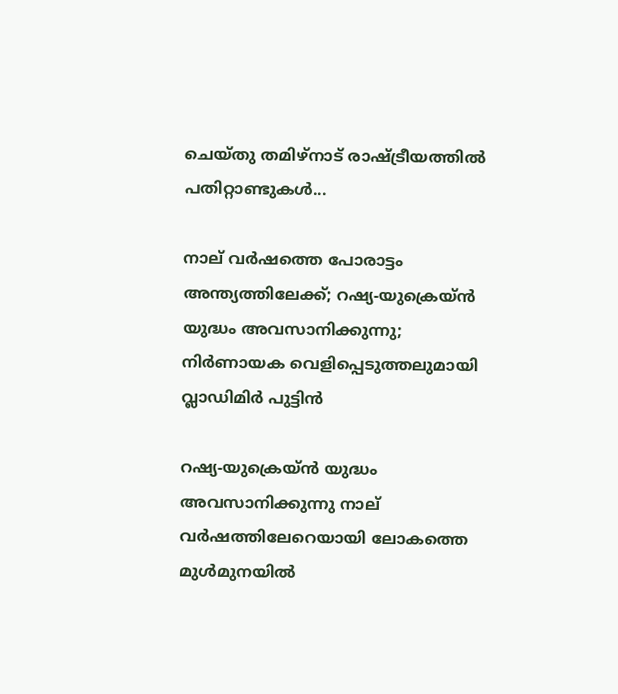ചെയ്തു തമിഴ്നാട് രാഷ്ട്രീയത്തിൽ പതിറ്റാണ്ടുകൾ...

നാല് വർഷത്തെ പോരാട്ടം അന്ത്യത്തിലേക്ക്; റഷ്യ-യുക്രെയ്ൻ യുദ്ധം അവസാനിക്കുന്നു; നിർണായക വെളിപ്പെടുത്തലുമായി വ്ലാഡിമിർ പുട്ടിൻ

റഷ്യ-യുക്രെയ്ൻ യുദ്ധം അവസാനിക്കുന്നു നാല് വർഷത്തിലേറെയായി ലോകത്തെ മുൾമുനയിൽ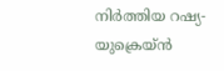നിർത്തിയ റഷ്യ-യുക്രെയ്ൻ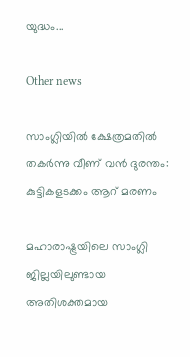യുദ്ധം...

Other news

സാംഗ്ലിയിൽ ക്ഷേത്രമതിൽ തകർന്നു വീണ് വൻ ദുരന്തം: കുട്ടികളടക്കം ആറ് മരണം

മഹാരാഷ്ട്രയിലെ സാംഗ്ലി ജില്ലയിലുണ്ടായ അതിശക്തമായ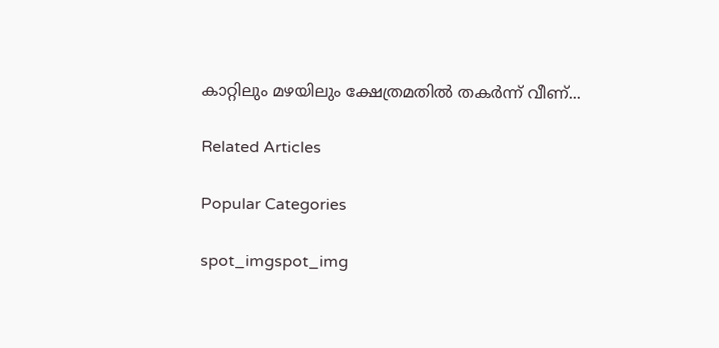കാറ്റിലും മഴയിലും ക്ഷേത്രമതിൽ തകർന്ന് വീണ്...

Related Articles

Popular Categories

spot_imgspot_img